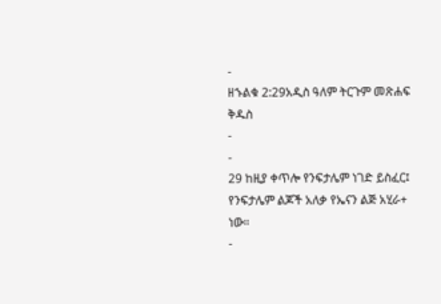-
ዘኁልቁ 2:29አዲስ ዓለም ትርጉም መጽሐፍ ቅዱስ
-
-
29 ከዚያ ቀጥሎ የንፍታሌም ነገድ ይስፈር፤ የንፍታሌም ልጆች አለቃ የኤናን ልጅ አሂራ+ ነው።
-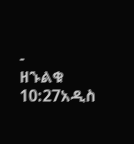-
ዘኁልቁ 10:27አዲስ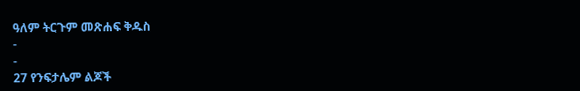ዓለም ትርጉም መጽሐፍ ቅዱስ
-
-
27 የንፍታሌም ልጆች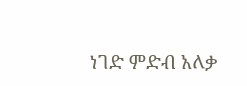ነገድ ምድብ አለቃ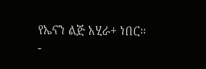የኤናን ልጅ አሂራ+ ነበር።
-